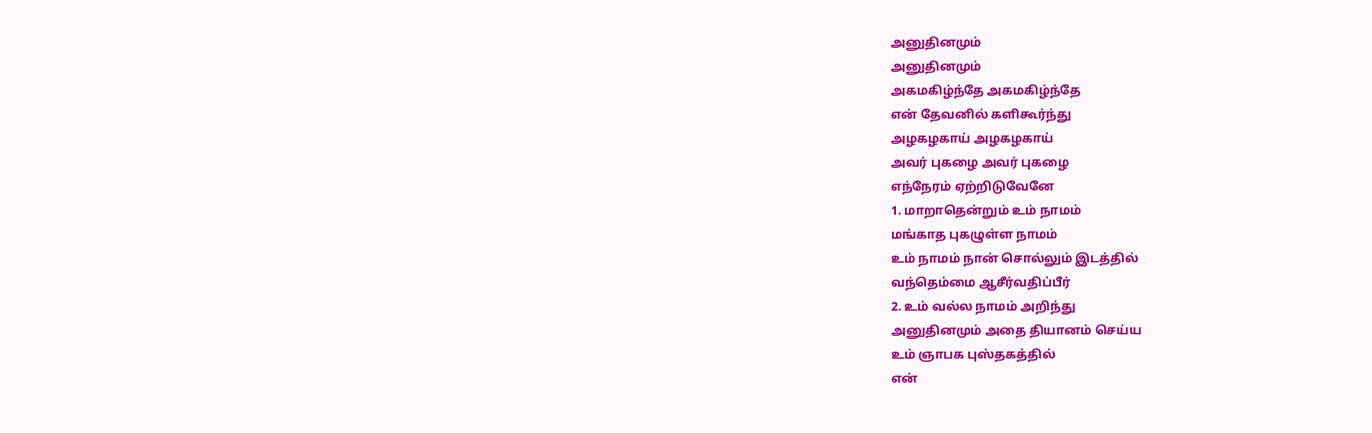அனுதினமும்
அனுதினமும்
அகமகிழ்ந்தே அகமகிழ்ந்தே
என் தேவனில் களிகூர்ந்து
அழகழகாய் அழகழகாய்
அவர் புகழை அவர் புகழை
எந்நேரம் ஏற்றிடுவேனே
1. மாறாதென்றும் உம் நாமம்
மங்காத புகழுள்ள நாமம்
உம் நாமம் நான் சொல்லும் இடத்தில்
வந்தெம்மை ஆசீர்வதிப்பீர்
2. உம் வல்ல நாமம் அறிந்து
அனுதினமும் அதை தியானம் செய்ய
உம் ஞாபக புஸ்தகத்தில்
என்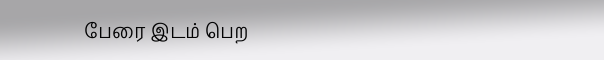பேரை இடம் பெற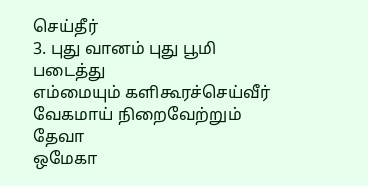செய்தீர்
3. புது வானம் புது பூமி படைத்து
எம்மையும் களிகூரச்செய்வீர்
வேகமாய் நிறைவேற்றும் தேவா
ஒமேகா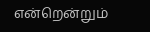என்றென்றும்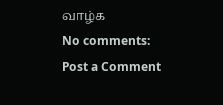வாழ்க
No comments:
Post a Comment